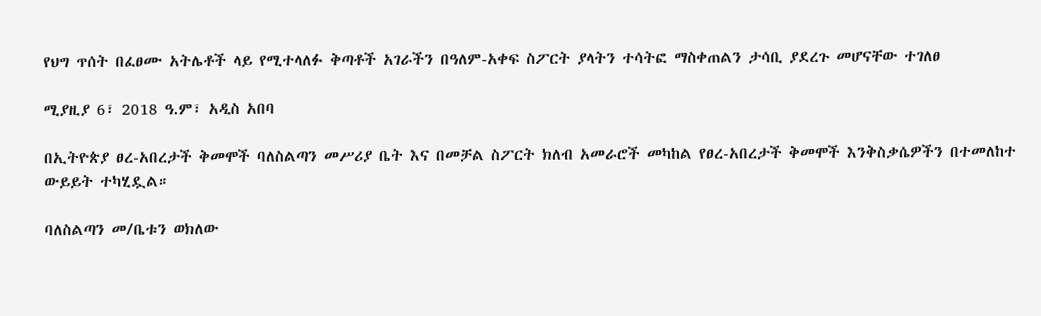የህግ ጥሰት በፈፀሙ አትሌቶች ላይ የሚተላለፉ ቅጣቶች አገራችን በዓለም-አቀፍ ስፖርት ያላትን ተሳትፎ ማስቀጠልን ታሳቢ ያደረጉ መሆናቸው ተገለፀ

ሚያዚያ 6፣ 2018 ዓ.ም፣ አዲስ አበባ

በኢትዮጵያ ፀረ-አበረታች ቅመሞች ባለስልጣን መሥሪያ ቤት እና በመቻል ስፖርት ክለብ አመራሮች መካከል የፀረ-አበረታች ቅመሞች እንቅስቃሴዎችን በተመለከተ ውይይት ተካሂዷል።

ባለስልጣን መ/ቤቱን ወክለው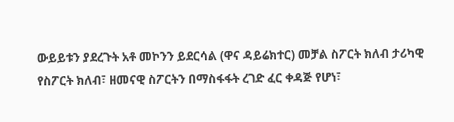ውይይቱን ያደረጉት አቶ መኮንን ይደርሳል (ዋና ዳይሬክተር) መቻል ስፖርት ክለብ ታሪካዊ የስፖርት ክለብ፣ ዘመናዊ ስፖርትን በማስፋፋት ረገድ ፈር ቀዳጅ የሆነ፣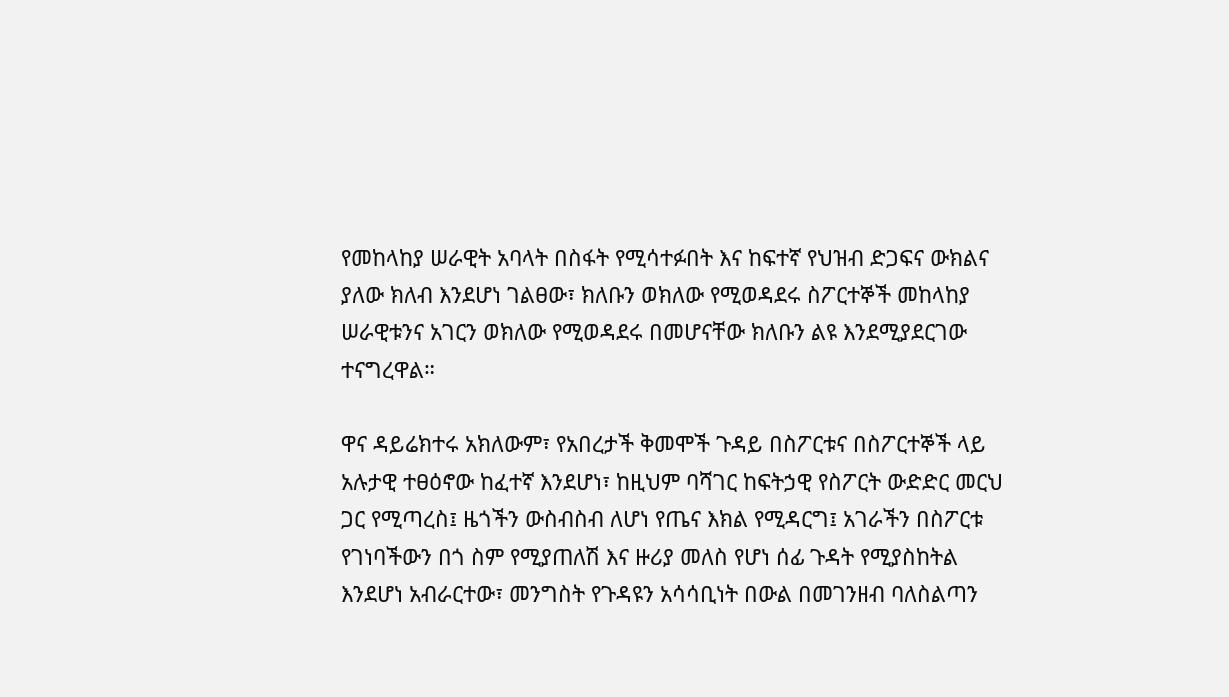የመከላከያ ሠራዊት አባላት በስፋት የሚሳተፉበት እና ከፍተኛ የህዝብ ድጋፍና ውክልና ያለው ክለብ እንደሆነ ገልፀው፣ ክለቡን ወክለው የሚወዳደሩ ስፖርተኞች መከላከያ ሠራዊቱንና አገርን ወክለው የሚወዳደሩ በመሆናቸው ክለቡን ልዩ እንደሚያደርገው ተናግረዋል።

ዋና ዳይሬክተሩ አክለውም፣ የአበረታች ቅመሞች ጉዳይ በስፖርቱና በስፖርተኞች ላይ አሉታዊ ተፀዕኖው ከፈተኛ እንደሆነ፣ ከዚህም ባሻገር ከፍትኃዊ የስፖርት ውድድር መርህ ጋር የሚጣረስ፤ ዜጎችን ውስብስብ ለሆነ የጤና እክል የሚዳርግ፤ አገራችን በስፖርቱ የገነባችውን በጎ ስም የሚያጠለሽ እና ዙሪያ መለስ የሆነ ሰፊ ጉዳት የሚያስከትል እንደሆነ አብራርተው፣ መንግስት የጉዳዩን አሳሳቢነት በውል በመገንዘብ ባለስልጣን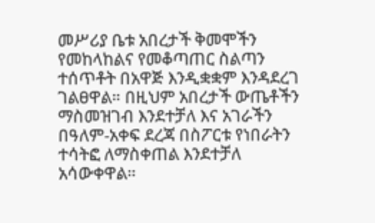መሥሪያ ቤቱ አበረታች ቅመሞችን የመከላከልና የመቆጣጠር ስልጣን ተሰጥቶት በአዋጅ እንዲቋቋም እንዳደረገ ገልፀዋል። በዚህም አበረታች ውጤቶችን ማስመዝገብ እንደተቻለ እና አገራችን በዓለም-አቀፍ ደረጃ በስፖርቱ የነበራትን ተሳትፎ ለማስቀጠል እንደተቻለ አሳውቀዋል።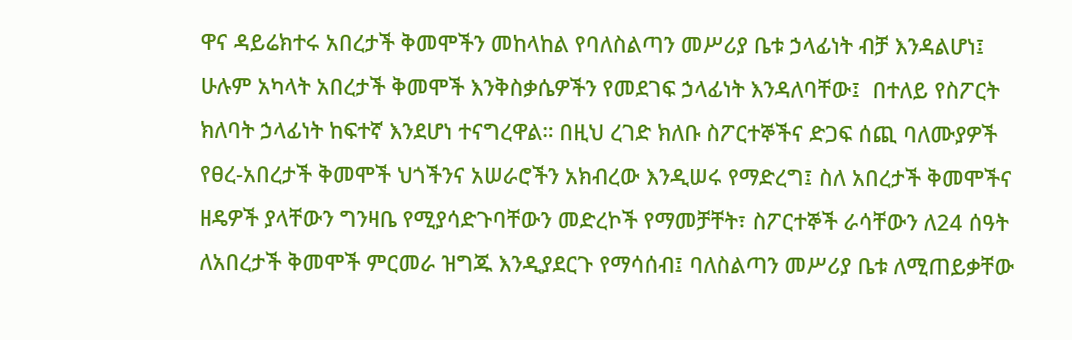ዋና ዳይሬክተሩ አበረታች ቅመሞችን መከላከል የባለስልጣን መሥሪያ ቤቱ ኃላፊነት ብቻ እንዳልሆነ፤ ሁሉም አካላት አበረታች ቅመሞች እንቅስቃሴዎችን የመደገፍ ኃላፊነት እንዳለባቸው፤  በተለይ የስፖርት ክለባት ኃላፊነት ከፍተኛ እንደሆነ ተናግረዋል። በዚህ ረገድ ክለቡ ስፖርተኞችና ድጋፍ ሰጪ ባለሙያዎች የፀረ-አበረታች ቅመሞች ህጎችንና አሠራሮችን አክብረው እንዲሠሩ የማድረግ፤ ስለ አበረታች ቅመሞችና ዘዴዎች ያላቸውን ግንዛቤ የሚያሳድጉባቸውን መድረኮች የማመቻቸት፣ ስፖርተኞች ራሳቸውን ለ24 ሰዓት ለአበረታች ቅመሞች ምርመራ ዝግጁ እንዲያደርጉ የማሳሰብ፤ ባለስልጣን መሥሪያ ቤቱ ለሚጠይቃቸው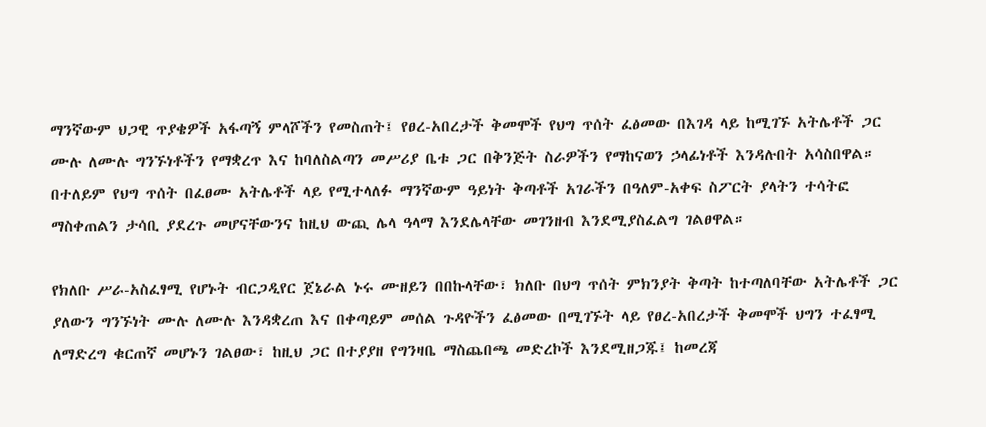ማንኛውም ህጋዊ ጥያቄዎች አፋጣኝ ምላሾችን የመስጠት፤ የፀረ-አበረታች ቅመሞች የህግ ጥሰት ፈፅመው በእገዳ ላይ ከሚገኙ አትሌቶች ጋር ሙሉ ለሙሉ ግንኙነቶችን የማቋረጥ እና ከባለስልጣን መሥሪያ ቤቱ ጋር በቅንጅት ስራዎችን የማከናወን ኃላፊነቶች እንዳሉበት አሳስበዋል። በተለይም የህግ ጥሰት በፈፀሙ አትሌቶች ላይ የሚተላለፉ ማንኛውም ዓይነት ቅጣቶች አገራችን በዓለም-አቀፍ ስፖርት ያላትን ተሳትፎ ማስቀጠልን ታሳቢ ያደረጉ መሆናቸውንና ከዚህ ውጪ ሌላ ዓላማ እንደሌላቸው መገንዘብ እንደሚያስፈልግ ገልፀዋል።

የክለቡ ሥራ-አስፈፃሚ የሆኑት ብርጋዲየር ጀኔራል ኑሩ ሙዘይን በበኩላቸው፣ ክለቡ በህግ ጥሰት ምክንያት ቅጣት ከተጣለባቸው አትሌቶች ጋር ያለውን ግንኙነት ሙሉ ለሙሉ እንዳቋረጠ እና በቀጣይም መሰል ጉዳዮችን ፈፅመው በሚገኙት ላይ የፀረ-አበረታች ቅመሞች ህግን ተፈፃሚ ለማድረግ ቁርጠኛ መሆኑን ገልፀው፣ ከዚህ ጋር በተያያዘ የግንዛቤ ማስጨበጫ መድረኮች እንደሚዘጋጁ፤ ከመረጃ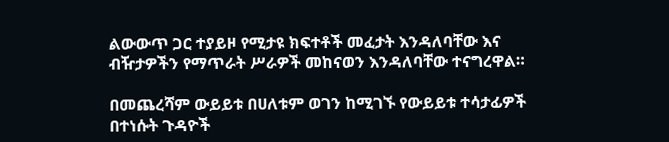ልውውጥ ጋር ተያይዞ የሚታዩ ክፍተቶች መፈታት እንዳለባቸው እና ብዥታዎችን የማጥራት ሥራዎች መከናወን እንዳለባቸው ተናግረዋል።

በመጨረሻም ውይይቱ በሀለቱም ወገን ከሚገኙ የውይይቱ ተሳታፊዎች በተነሱት ጉዳዮች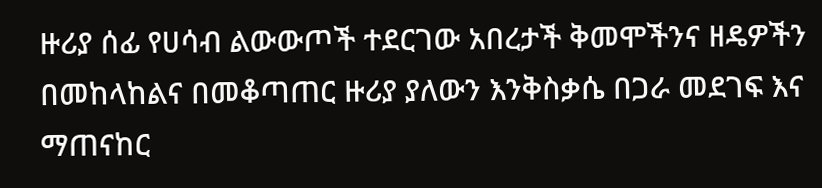ዙሪያ ሰፊ የሀሳብ ልውውጦች ተደርገው አበረታች ቅመሞችንና ዘዴዎችን በመከላከልና በመቆጣጠር ዙሪያ ያለውን እንቅስቃሴ በጋራ መደገፍ እና ማጠናከር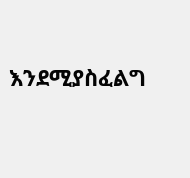እንደሚያስፈልግ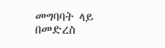መግባባት ላይ በመድረስ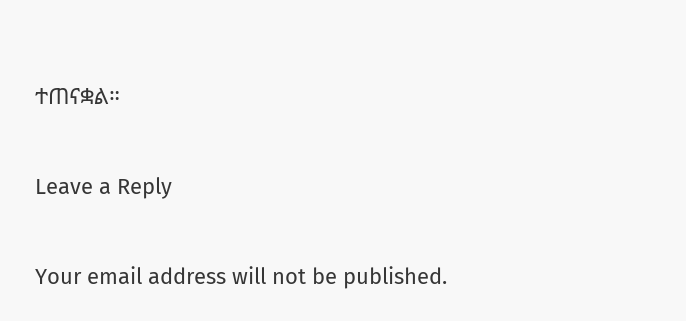ተጠናቋል።

Leave a Reply

Your email address will not be published.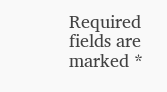Required fields are marked *